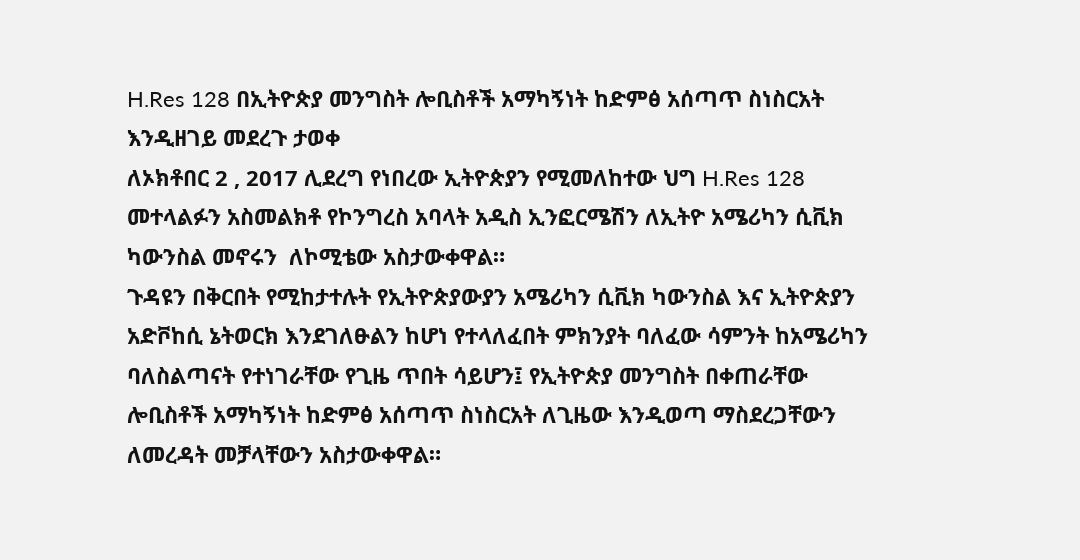H.Res 128 በኢትዮጵያ መንግስት ሎቢስቶች አማካኝነት ከድምፅ አሰጣጥ ስነስርአት እንዲዘገይ መደረጉ ታወቀ
ለኦክቶበር 2 , 2017 ሊደረግ የነበረው ኢትዮጵያን የሚመለከተው ህግ H.Res 128 መተላልፉን አስመልክቶ የኮንግረስ አባላት አዲስ ኢንፎርሜሽን ለኢትዮ አሜሪካን ሲቪክ ካውንስል መኖሩን  ለኮሚቴው አስታውቀዋል።
ጉዳዩን በቅርበት የሚከታተሉት የኢትዮጵያውያን አሜሪካን ሲቪክ ካውንስል እና ኢትዮጵያን አድቮከሲ ኔትወርክ እንደገለፁልን ከሆነ የተላለፈበት ምክንያት ባለፈው ሳምንት ከአሜሪካን ባለስልጣናት የተነገራቸው የጊዜ ጥበት ሳይሆን፤ የኢትዮጵያ መንግስት በቀጠራቸው ሎቢስቶች አማካኝነት ከድምፅ አሰጣጥ ስነስርአት ለጊዜው እንዲወጣ ማስደረጋቸውን ለመረዳት መቻላቸውን አስታውቀዋል።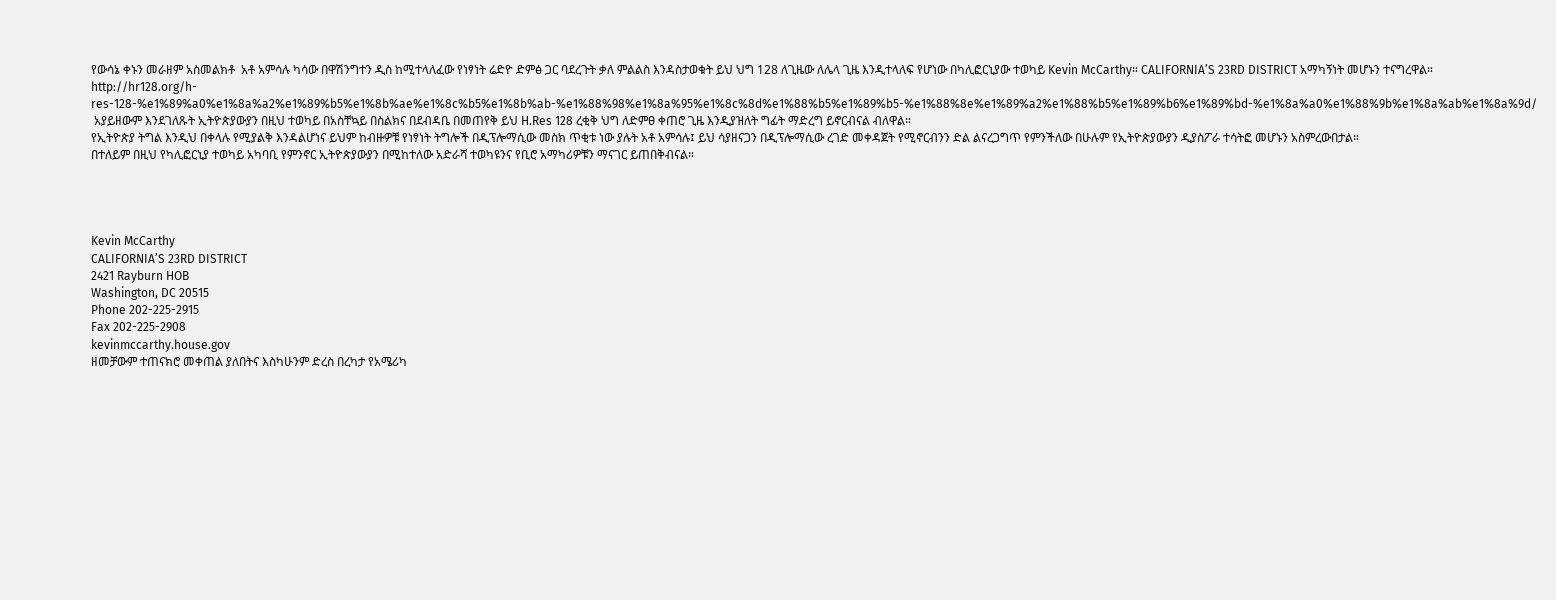የውሳኔ ቀኑን መራዘም አስመልክቶ  አቶ አምሳሉ ካሳው በዋሽንግተን ዲስ ከሚተላለፈው የነፃነት ሬድዮ ድምፅ ጋር ባደረጉት ቃለ ምልልስ እንዳስታወቁት ይህ ህግ 128 ለጊዜው ለሌላ ጊዜ እንዲተላለፍ የሆነው በካሊፎርኒያው ተወካይ Kevin McCarthy። CALIFORNIA’S 23RD DISTRICT አማካኝነት መሆኑን ተናግረዋል።
http://hr128.org/h-res-128-%e1%89%a0%e1%8a%a2%e1%89%b5%e1%8b%ae%e1%8c%b5%e1%8b%ab-%e1%88%98%e1%8a%95%e1%8c%8d%e1%88%b5%e1%89%b5-%e1%88%8e%e1%89%a2%e1%88%b5%e1%89%b6%e1%89%bd-%e1%8a%a0%e1%88%9b%e1%8a%ab%e1%8a%9d/
 አያይዘውም እንደገለጹት ኢትዮጵያውያን በዚህ ተወካይ በአስቸኳይ በስልክና በደብዳቤ በመጠየቅ ይህ H.Res 128 ረቂቅ ህግ ለድምፀ ቀጠሮ ጊዜ እንዲያዝለት ግፊት ማድረግ ይኖርብናል ብለዋል።
የኢትዮጵያ ትግል እንዲህ በቀላሉ የሚያልቅ እንዳልሆነና ይህም ከብዙዎቹ የነፃነት ትግሎች በዲፕሎማሲው መስክ ጥቂቱ ነው ያሉት አቶ አምሳሉ፤ ይህ ሳያዘናጋን በዲፕሎማሲው ረገድ መቀዳጀት የሚኖርብንን ድል ልናረጋግጥ የምንችለው በሁሉም የኢትዮጵያውያን ዲያስፖራ ተሳትፎ መሆኑን አስምረውበታል።
በተለይም በዚህ የካሊፎርኒያ ተወካይ አካባቢ የምንኖር ኢትዮጵያውያን በሚከተለው አድራሻ ተወካዩንና የቢሮ አማካሪዎቹን ማናገር ይጠበቅብናል።




Kevin McCarthy
CALIFORNIA’S 23RD DISTRICT
2421 Rayburn HOB
Washington, DC 20515
Phone 202-225-2915
Fax 202-225-2908
kevinmccarthy.house.gov
ዘመቻውም ተጠናክሮ መቀጠል ያለበትና እስካሁንም ድረስ በረካታ የአሜሪካ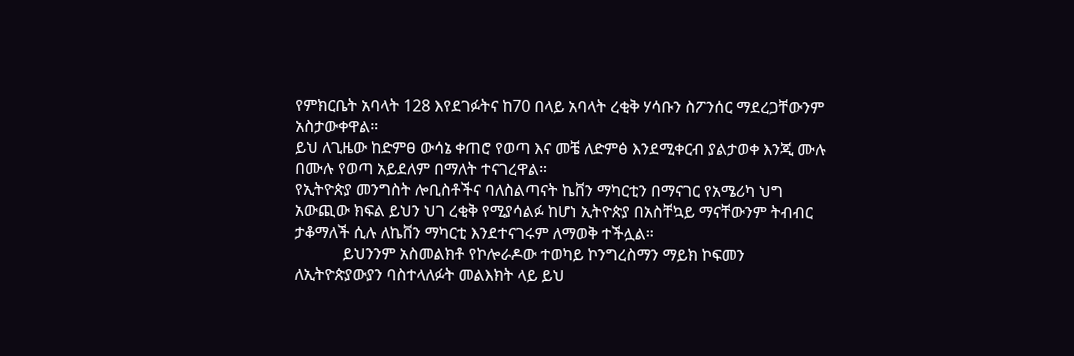የምክርቤት አባላት 128 እየደገፉትና ከ70 በላይ አባላት ረቂቅ ሃሳቡን ስፖንሰር ማደረጋቸውንም አስታውቀዋል።
ይህ ለጊዜው ከድምፀ ውሳኔ ቀጠሮ የወጣ እና መቼ ለድምፅ እንደሚቀርብ ያልታወቀ እንጂ ሙሉ በሙሉ የወጣ አይደለም በማለት ተናገረዋል።
የኢትዮጵያ መንግስት ሎቢስቶችና ባለስልጣናት ኬቨን ማካርቲን በማናገር የአሜሪካ ህግ አውጪው ክፍል ይህን ህገ ረቂቅ የሚያሳልፉ ከሆነ ኢትዮጵያ በአስቸኳይ ማናቸውንም ትብብር ታቆማለች ሲሉ ለኬቨን ማካርቲ እንደተናገሩም ለማወቅ ተችሏል።
            ይህንንም አስመልክቶ የኮሎራዶው ተወካይ ኮንግረስማን ማይክ ኮፍመን ለኢትዮጵያውያን ባስተላለፉት መልእክት ላይ ይህ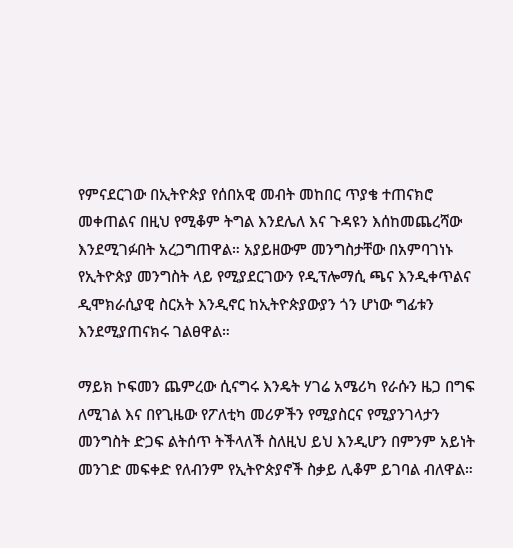የምናደርገው በኢትዮጵያ የሰበአዊ መብት መከበር ጥያቄ ተጠናክሮ መቀጠልና በዚህ የሚቆም ትግል እንደሌለ እና ጉዳዩን እሰከመጨረሻው እንደሚገፉበት አረጋግጠዋል። አያይዘውም መንግስታቸው በአምባገነኑ የኢትዮጵያ መንግስት ላይ የሚያደርገውን የዲፕሎማሲ ጫና እንዲቀጥልና ዲሞክራሲያዊ ስርአት እንዲኖር ከኢትዮጵያውያን ጎን ሆነው ግፊቱን እንደሚያጠናክሩ ገልፀዋል።

ማይክ ኮፍመን ጨምረው ሲናግሩ እንዴት ሃገሬ አሜሪካ የራሱን ዜጋ በግፍ ለሚገል እና በየጊዜው የፖለቲካ መሪዎችን የሚያስርና የሚያንገላታን መንግስት ድጋፍ ልትሰጥ ትችላለች ስለዚህ ይህ እንዲሆን በምንም አይነት መንገድ መፍቀድ የለብንም የኢትዮጵያኖች ስቃይ ሊቆም ይገባል ብለዋል።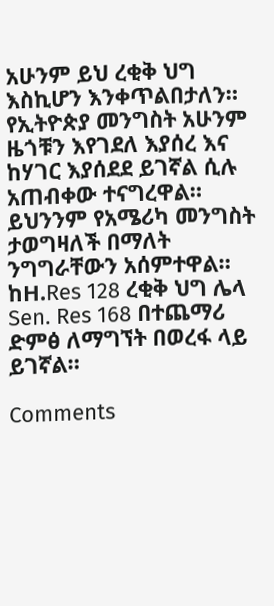አሁንም ይህ ረቂቅ ህግ እስኪሆን እንቀጥልበታለን። የኢትዮጵያ መንግስት አሁንም ዜጎቹን እየገደለ እያሰረ እና ከሃገር እያሰደደ ይገኛል ሲሉ አጠብቀው ተናግረዋል። ይህንንም የአሜሪካ መንግስት ታወግዛለች በማለት ንግግራቸውን አሰምተዋል።
ከH.Res 128 ረቂቅ ህግ ሌላ Sen. Res 168 በተጨማሪ ድምፅ ለማግኘት በወረፋ ላይ ይገኛል።

Comments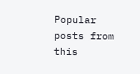Popular posts from this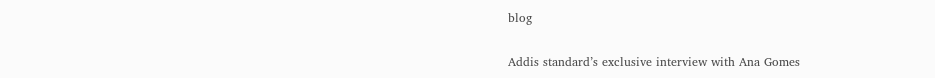blog

Addis standard’s exclusive interview with Ana Gomes